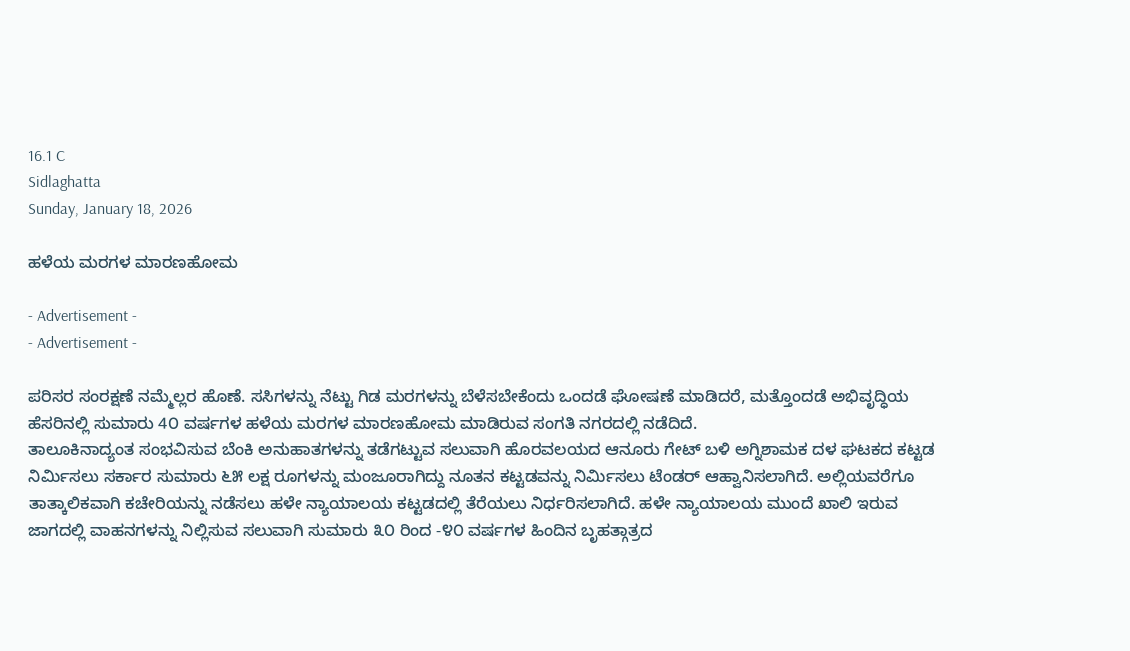16.1 C
Sidlaghatta
Sunday, January 18, 2026

ಹಳೆಯ ಮರಗಳ ಮಾರಣಹೋಮ

- Advertisement -
- Advertisement -

ಪರಿಸರ ಸಂರಕ್ಷಣೆ ನಮ್ಮೆಲ್ಲರ ಹೊಣೆ. ಸಸಿಗಳನ್ನು ನೆಟ್ಟು ಗಿಡ ಮರಗಳನ್ನು ಬೆಳೆಸಬೇಕೆಂದು ಒಂದಡೆ ಘೋಷಣೆ ಮಾಡಿದರೆ, ಮತ್ತೊಂದಡೆ ಅಭಿವೃದ್ಧಿಯ ಹೆಸರಿನಲ್ಲಿ ಸುಮಾರು 4೦ ವರ್ಷಗಳ ಹಳೆಯ ಮರಗಳ ಮಾರಣಹೋಮ ಮಾಡಿರುವ ಸಂಗತಿ ನಗರದಲ್ಲಿ ನಡೆದಿದೆ.
ತಾಲೂಕಿನಾದ್ಯಂತ ಸಂಭವಿಸುವ ಬೆಂಕಿ ಅನುಹಾತಗಳನ್ನು ತಡೆಗಟ್ಟುವ ಸಲುವಾಗಿ ಹೊರವಲಯದ ಆನೂರು ಗೇಟ್ ಬಳಿ ಅಗ್ನಿಶಾಮಕ ದಳ ಘಟಕದ ಕಟ್ಟಡ ನಿರ್ಮಿಸಲು ಸರ್ಕಾರ ಸುಮಾರು ೬೫ ಲಕ್ಷ ರೂಗಳನ್ನು ಮಂಜೂರಾಗಿದ್ದು ನೂತನ ಕಟ್ಟಡವನ್ನು ನಿರ್ಮಿಸಲು ಟೆಂಡರ್ ಆಹ್ವಾನಿಸಲಾಗಿದೆ. ಅಲ್ಲಿಯವರೆಗೂ ತಾತ್ಕಾಲಿಕವಾಗಿ ಕಚೇರಿಯನ್ನು ನಡೆಸಲು ಹಳೇ ನ್ಯಾಯಾಲಯ ಕಟ್ಟಡದಲ್ಲಿ ತೆರೆಯಲು ನಿರ್ಧರಿಸಲಾಗಿದೆ. ಹಳೇ ನ್ಯಾಯಾಲಯ ಮುಂದೆ ಖಾಲಿ ಇರುವ ಜಾಗದಲ್ಲಿ ವಾಹನಗಳನ್ನು ನಿಲ್ಲಿಸುವ ಸಲುವಾಗಿ ಸುಮಾರು ೩೦ ರಿಂದ -೪೦ ವರ್ಷಗಳ ಹಿಂದಿನ ಬೃಹತ್ಗಾತ್ರದ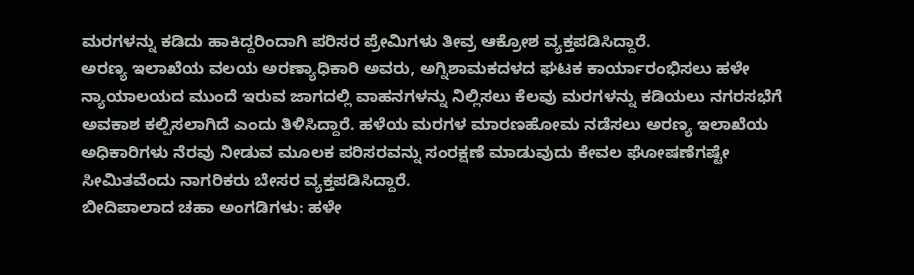ಮರಗಳನ್ನು ಕಡಿದು ಹಾಕಿದ್ದರಿಂದಾಗಿ ಪರಿಸರ ಪ್ರೇಮಿಗಳು ತೀವ್ರ ಆಕ್ರೋಶ ವ್ಯಕ್ತಪಡಿಸಿದ್ದಾರೆ.
ಅರಣ್ಯ ಇಲಾಖೆಯ ವಲಯ ಅರಣ್ಯಾಧಿಕಾರಿ ಅವರು, ಅಗ್ನಿಶಾಮಕದಳದ ಘಟಕ ಕಾರ್ಯಾರಂಭಿಸಲು ಹಳೇ ನ್ಯಾಯಾಲಯದ ಮುಂದೆ ಇರುವ ಜಾಗದಲ್ಲಿ ವಾಹನಗಳನ್ನು ನಿಲ್ಲಿಸಲು ಕೆಲವು ಮರಗಳನ್ನು ಕಡಿಯಲು ನಗರಸಭೆಗೆ ಅವಕಾಶ ಕಲ್ಪಿಸಲಾಗಿದೆ ಎಂದು ತಿಳಿಸಿದ್ದಾರೆ. ಹಳೆಯ ಮರಗಳ ಮಾರಣಹೋಮ ನಡೆಸಲು ಅರಣ್ಯ ಇಲಾಖೆಯ ಅಧಿಕಾರಿಗಳು ನೆರವು ನೀಡುವ ಮೂಲಕ ಪರಿಸರವನ್ನು ಸಂರಕ್ಷಣೆ ಮಾಡುವುದು ಕೇವಲ ಘೋಷಣೆಗಷ್ಟೇ ಸೀಮಿತವೆಂದು ನಾಗರಿಕರು ಬೇಸರ ವ್ಯಕ್ತಪಡಿಸಿದ್ದಾರೆ.
ಬೀದಿಪಾಲಾದ ಚಹಾ ಅಂಗಡಿಗಳು: ಹಳೇ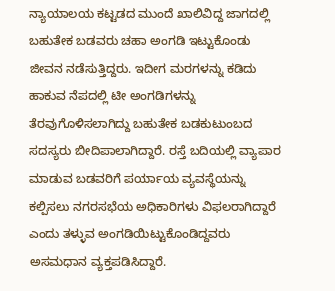ನ್ಯಾಯಾಲಯ ಕಟ್ಟಡದ ಮುಂದೆ ಖಾಲಿವಿದ್ದ ಜಾಗದಲ್ಲಿ ಬಹುತೇಕ ಬಡವರು ಚಹಾ ಅಂಗಡಿ ಇಟ್ಟುಕೊಂಡು ಜೀವನ ನಡೆಸುತ್ತಿದ್ದರು. ಇದೀಗ ಮರಗಳನ್ನು ಕಡಿದು ಹಾಕುವ ನೆಪದಲ್ಲಿ ಟೀ ಅಂಗಡಿಗಳನ್ನು ತೆರವುಗೊಳಿಸಲಾಗಿದ್ದು ಬಹುತೇಕ ಬಡಕುಟುಂಬದ ಸದಸ್ಯರು ಬೀದಿಪಾಲಾಗಿದ್ದಾರೆ. ರಸ್ತೆ ಬದಿಯಲ್ಲಿ ವ್ಯಾಪಾರ ಮಾಡುವ ಬಡವರಿಗೆ ಪರ್ಯಾಯ ವ್ಯವಸ್ಥೆಯನ್ನು ಕಲ್ಪಿಸಲು ನಗರಸಭೆಯ ಅಧಿಕಾರಿಗಳು ವಿಫಲರಾಗಿದ್ದಾರೆ ಎಂದು ತಳ್ಳುವ ಅಂಗಡಿಯಿಟ್ಟುಕೊಂಡಿದ್ದವರು ಅಸಮಧಾನ ವ್ಯಕ್ತಪಡಿಸಿದ್ದಾರೆ.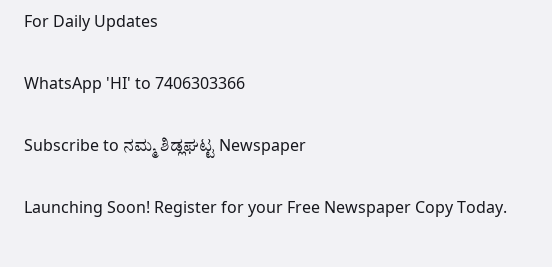For Daily Updates

WhatsApp 'HI' to 7406303366

Subscribe to ನಮ್ಮ ಶಿಡ್ಲಘಟ್ಟ Newspaper

Launching Soon! Register for your Free Newspaper Copy Today.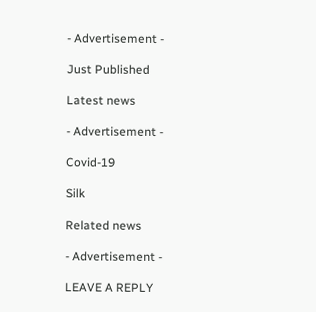- Advertisement -

Just Published

Latest news

- Advertisement -

Covid-19

Silk

Related news

- Advertisement -

LEAVE A REPLY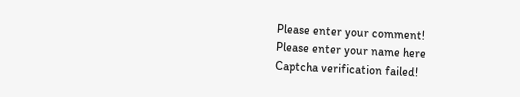Please enter your comment!
Please enter your name here
Captcha verification failed!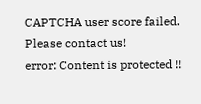CAPTCHA user score failed. Please contact us!
error: Content is protected !!